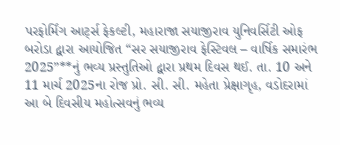પરફોર્મિંગ આર્ટ્સ ફેકલ્ટી, મહારાજા સયાજીરાવ યુનિવર્સિટી ઓફ બરોડા દ્વારા આયોજિત “સર સયાજીરાવ ફેસ્ટિવલ – વાર્ષિક સમારંભ 2025”**નું ભવ્ય પ્રસ્તુતિઓ દ્વારા પ્રથમ દિવસ થઈ. તા. 10 અને 11 માર્ચ 2025ના રોજ પ્રો. સી. સી. મહેતા પ્રેક્ષાગૃહ, વડોદરામાં આ બે દિવસીય મહોત્સવનું ભવ્ય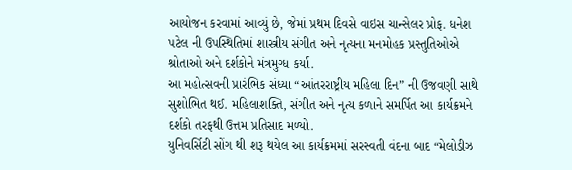આયોજન કરવામાં આવ્યું છે, જેમાં પ્રથમ દિવસે વાઇસ ચાન્સેલર પ્રોફ. ધનેશ પટેલ ની ઉપસ્થિતિમાં શાસ્ત્રીય સંગીત અને નૃત્યના મનમોહક પ્રસ્તુતિઓએ શ્રોતાઓ અને દર્શકોને મંત્રમુગ્ધ કર્યા.
આ મહોત્સવની પ્રારંભિક સંધ્યા “આંતરરાષ્ટ્રીય મહિલા દિન” ની ઉજવણી સાથે સુશોભિત થઈ. મહિલાશક્તિ, સંગીત અને નૃત્ય કળાને સમર્પિત આ કાર્યક્રમને દર્શકો તરફથી ઉત્તમ પ્રતિસાદ મળ્યો.
યુનિવર્સિટી સોંગ થી શરૂ થયેલ આ કાર્યક્રમમાં સરસ્વતી વંદના બાદ “મેલોડીઝ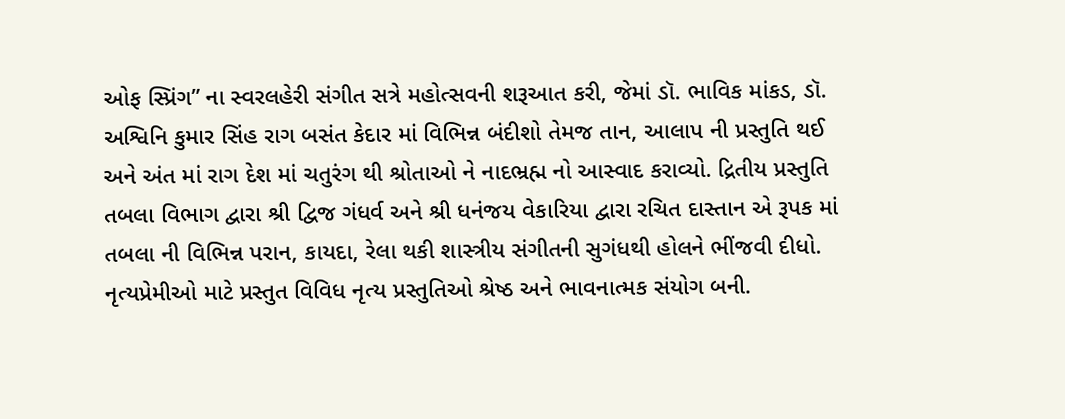ઓફ સ્પ્રિંગ” ના સ્વરલહેરી સંગીત સત્રે મહોત્સવની શરૂઆત કરી, જેમાં ડૉ. ભાવિક માંકડ, ડૉ. અશ્વિનિ કુમાર સિંહ રાગ બસંત કેદાર માં વિભિન્ન બંદીશો તેમજ તાન, આલાપ ની પ્રસ્તુતિ થઈ અને અંત માં રાગ દેશ માં ચતુરંગ થી શ્રોતાઓ ને નાદભ્રહ્મ નો આસ્વાદ કરાવ્યો. દ્રિતીય પ્રસ્તુતિ તબલા વિભાગ દ્વારા શ્રી દ્વિજ ગંધર્વ અને શ્રી ધનંજય વેકારિયા દ્વારા રચિત દાસ્તાન એ રૂપક માં તબલા ની વિભિન્ન પરાન, કાયદા, રેલા થકી શાસ્ત્રીય સંગીતની સુગંધથી હોલને ભીંજવી દીધો.
નૃત્યપ્રેમીઓ માટે પ્રસ્તુત વિવિધ નૃત્ય પ્રસ્તુતિઓ શ્રેષ્ઠ અને ભાવનાત્મક સંયોગ બની.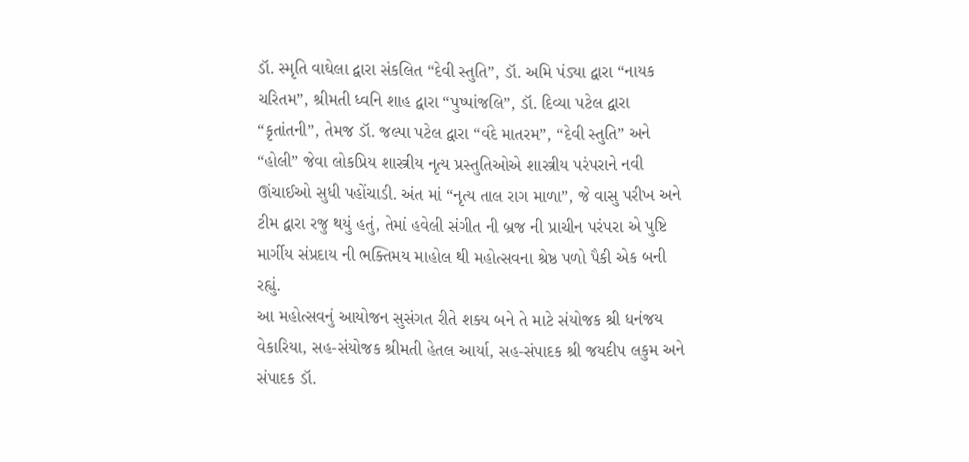ડૉ. સ્મૃતિ વાઘેલા દ્વારા સંકલિત “દેવી સ્તુતિ”, ડૉ. અમિ પંડ્યા દ્વારા “નાયક ચરિતમ”, શ્રીમતી ધ્વનિ શાહ દ્વારા “પુષ્પાંજલિ”, ડૉ. દિવ્યા પટેલ દ્વારા “કૃતાંતની”, તેમજ ડૉ. જલ્પા પટેલ દ્વારા “વંદે માતરમ”, “દેવી સ્તુતિ” અને “હોલી” જેવા લોકપ્રિય શાસ્ત્રીય નૃત્ય પ્રસ્તુતિઓએ શાસ્ત્રીય પરંપરાને નવી ઊંચાઈઓ સુધી પહોંચાડી. અંત માં “નૃત્ય તાલ રાગ માળા”, જે વાસુ પરીખ અને ટીમ દ્વારા રજુ થયું હતું, તેમાં હવેલી સંગીત ની બ્રજ ની પ્રાચીન પરંપરા એ પુષ્ટિ માર્ગીય સંપ્રદાય ની ભક્તિમય માહોલ થી મહોત્સવના શ્રેષ્ઠ પળો પૈકી એક બની રહ્યું.
આ મહોત્સવનું આયોજન સુસંગત રીતે શક્ય બને તે માટે સંયોજક શ્રી ધનંજય વેકારિયા, સહ-સંયોજક શ્રીમતી હેતલ આર્યા, સહ-સંપાદક શ્રી જયદીપ લકુમ અને સંપાદક ડૉ.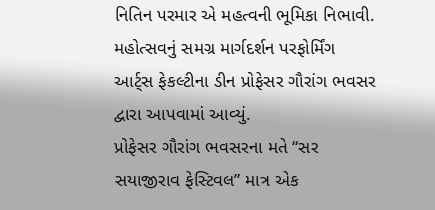નિતિન પરમાર એ મહત્વની ભૂમિકા નિભાવી. મહોત્સવનું સમગ્ર માર્ગદર્શન પરફોર્મિંગ આર્ટ્સ ફેકલ્ટીના ડીન પ્રોફેસર ગૌરાંગ ભવસર દ્વારા આપવામાં આવ્યું.
પ્રોફેસર ગૌરાંગ ભવસરના મતે “સર સયાજીરાવ ફેસ્ટિવલ” માત્ર એક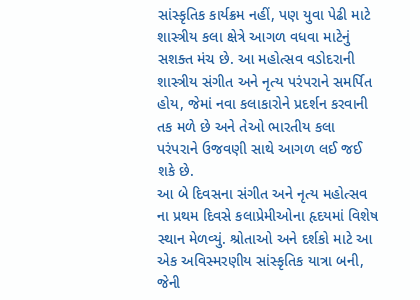સાંસ્કૃતિક કાર્યક્રમ નહીં, પણ યુવા પેઢી માટે શાસ્ત્રીય કલા ક્ષેત્રે આગળ વધવા માટેનું સશક્ત મંચ છે. આ મહોત્સવ વડોદરાની શાસ્ત્રીય સંગીત અને નૃત્ય પરંપરાને સમર્પિત હોય, જેમાં નવા કલાકારોને પ્રદર્શન કરવાની તક મળે છે અને તેઓ ભારતીય કલા પરંપરાને ઉજવણી સાથે આગળ લઈ જઈ શકે છે.
આ બે દિવસના સંગીત અને નૃત્ય મહોત્સવ ના પ્રથમ દિવસે કલાપ્રેમીઓના હૃદયમાં વિશેષ સ્થાન મેળવ્યું. શ્રોતાઓ અને દર્શકો માટે આ એક અવિસ્મરણીય સાંસ્કૃતિક યાત્રા બની, જેની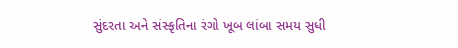સુંદરતા અને સંસ્કૃતિના રંગો ખૂબ લાંબા સમય સુધી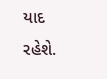યાદ રહેશે.